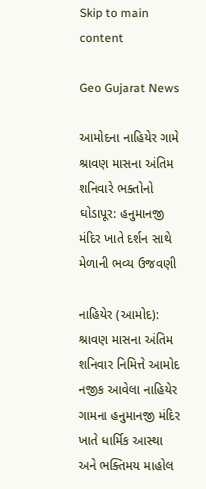Skip to main content

Geo Gujarat News

આમોદના નાહિયેર ગામે શ્રાવણ માસના અંતિમ શનિવારે ભક્તોનો ઘોડાપૂર: હનુમાનજી મંદિર ખાતે દર્શન સાથે મેળાની ભવ્ય ઉજવણી

નાહિયેર (આમોદ): શ્રાવણ માસના અંતિમ શનિવાર નિમિત્તે આમોદ નજીક આવેલા નાહિયેર ગામના હનુમાનજી મંદિર ખાતે ધાર્મિક આસ્થા અને ભક્તિમય માહોલ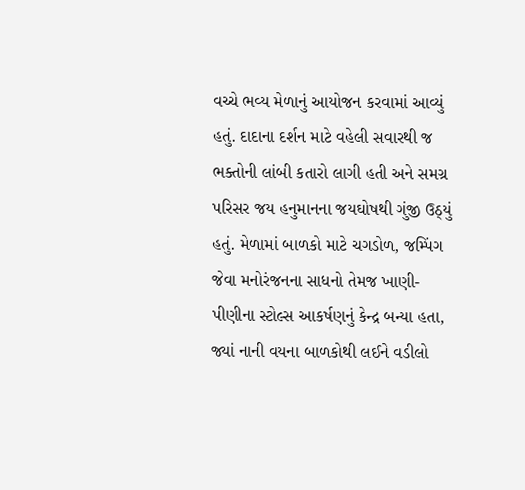વચ્ચે ભવ્ય મેળાનું આયોજન કરવામાં આવ્યું હતું. દાદાના દર્શન માટે વહેલી સવારથી જ ભક્તોની લાંબી કતારો લાગી હતી અને સમગ્ર પરિસર જય હનુમાનના જયઘોષથી ગુંજી ઉઠ્યું હતું. મેળામાં બાળકો માટે ચગડોળ, જમ્પિંગ જેવા મનોરંજનના સાધનો તેમજ ખાણી-પીણીના સ્ટોલ્સ આકર્ષણનું કેન્દ્ર બન્યા હતા, જ્યાં નાની વયના બાળકોથી લઈને વડીલો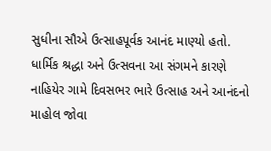સુધીના સૌએ ઉત્સાહપૂર્વક આનંદ માણ્યો હતો. ધાર્મિક શ્રદ્ધા અને ઉત્સવના આ સંગમને કારણે નાહિયેર ગામે દિવસભર ભારે ઉત્સાહ અને આનંદનો માહોલ જોવા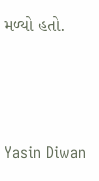મળ્યો હતો.





Yasin Diwan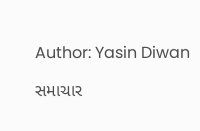Author: Yasin Diwan

સમાચાર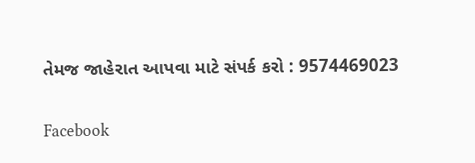તેમજ જાહેરાત આપવા માટે સંપર્ક કરો : 9574469023

Facebook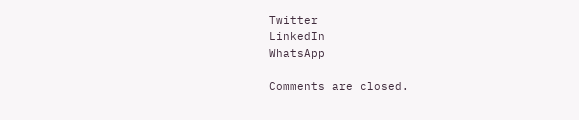Twitter
LinkedIn
WhatsApp

Comments are closed.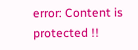error: Content is protected !!